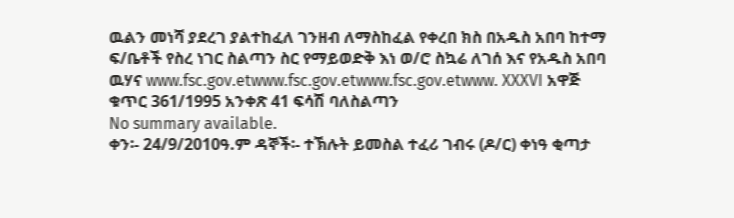ዉልን መነሻ ያደረገ ያልተከፈለ ገንዘብ ለማስከፈል የቀረበ ክስ በአዱስ አበባ ከተማ ፍ/ቤቶች የስረ ነገር ስልጣን ስር የማይወድቅ እነ ወ/ሮ ስኳሬ ለገሰ እና የአዱስ አበባ ዉሃና www.fsc.gov.etwww.fsc.gov.etwww.fsc.gov.etwww. XXXVI አዋጅ ቁጥር 361/1995 አንቀጽ 41 ፍሳሽ ባለስልጣን
No summary available.
ቀን፡- 24/9/2010ዓ.ም ዳኞች፡- ተኽሉት ይመስል ተፈሪ ገብሩ (ዶ/ር) ቀነዓ ቂጣታ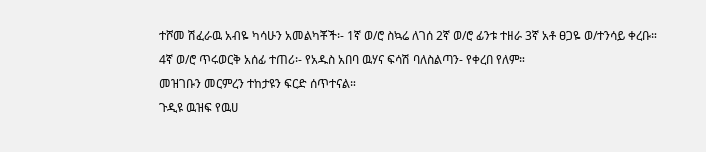ተሾመ ሽፈራዉ አብዬ ካሳሁን አመልካቾች፡- 1ኛ ወ/ሮ ስኳሬ ለገሰ 2ኛ ወ/ሮ ፊንቱ ተዘራ 3ኛ አቶ ፀጋዬ ወ/ተንሳይ ቀረቡ።
4ኛ ወ/ሮ ጥሩወርቅ አሰፊ ተጠሪ፡- የአዱስ አበባ ዉሃና ፍሳሽ ባለስልጣን- የቀረበ የለም።
መዝገቡን መርምረን ተከታዩን ፍርድ ሰጥተናል።
ጉዲዩ ዉዝፍ የዉሀ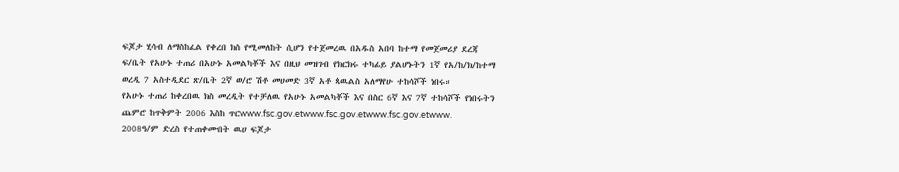ፍጆታ ሂሳብ ለማስከፈል የቀረበ ክስ የሚመለከት ሲሆን የተጀመረዉ በአዱስ አበባ ከተማ የመጀመሪያ ደረጃ ፍ/ቤት የአሁኑ ተጠሪ በአሁኑ አመልካቾች እና በዚህ መዝገብ የክርክሩ ተካፊይ ያልሆኑትን 1ኛ የአ/ከ/ክ/ከተማ ወረዲ 7 አስተዲደር ጽ/ቤት 2ኛ ወ/ሮ ሽቶ መሀመድ 3ኛ አቶ ጳዉልስ አለማየሁ ተከሳሾች ነበሩ።
የአሁኑ ተጠሪ ከቀረበዉ ክስ መረዲት የተቻለዉ የአሁኑ አመልካቾች እና በስር 6ኛ እና 7ኛ ተከሳሾች የነበሩትን ጨምሮ ከጥቅምት 2006 እስከ ጥርwww.fsc.gov.etwww.fsc.gov.etwww.fsc.gov.etwww.
2008ዓ/ም ድረስ የተጠቀሙበት ዉሀ ፍጆታ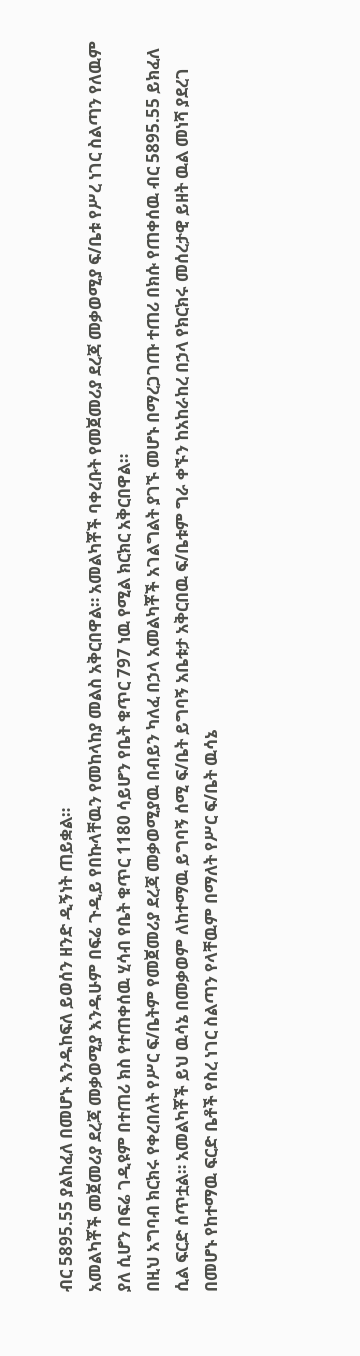ብር 5895.55 ያልከፈለ በመሆኑ እንዱከፍለ ይወሰን ዘንድ ዲኝነት ጠይቋል።
አመልካቾች መጀመሪያ ደረጃ መቃወሚያ እንዱሁም በፍሬ ጉዲይ የበኩላቸዉን የመከላከያ መልስ አቅርበዋል። አመልካቾች ባቀረቡት የመጀመሪያ ደረጃ መቃወሚያ ፍ/ቤቱ የሥረ ነገር ስልጣን የለዉም ያለ ሲሆን በፍሬ ገዲዩም በተጠሪ ክስ የተጠቀሰዉ ሂሳብ የቤት ቁጥር 1180 ሳይሆን የቤት ቁጥር 797 ነዉ የሚል ክርክር አቅርበዋል።
በዚህ አግባብ ክርክሩ የቀረበለት የሥር ፍ/ቤትም የመጀመሪያ ደረጃ መቃወሚያዉ በብይን ካለፈ በኃላ አመልካቾች አገልግልት ያገኙ መሆኑ በማረጋገጡ ተጠሪ በክሱ የጠቀሰዉ ብር 5895.55 ይክፈለ ሲል ፍርድ ሰጥቷል። አመልካቾች ይህ ዉሳኔ በመቃወም ለከተማዉ ይግባኝ ሰሚ ፍ/ቤት ይግባኝ አቤቱታ አቅርበዉ ፍ/ቤቱም ግራ ቀኙን ከአከራከረ በኃላ የክርክሩ መሰረታዊ ይዘት ዉል መነሻ ያደረገ በመሆኑ የከተማዉ ፍርድ ቤቶች የስረ ነገር ስልጣን የላቸዉም በማለት የሥር ፍ/ቤት ዉሳኔ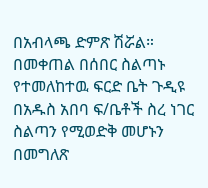በአብላጫ ድምጽ ሽሯል።
በመቀጠል በሰበር ስልጣኑ የተመለከተዉ ፍርድ ቤት ጉዲዩ በአዱስ አበባ ፍ/ቤቶች ስረ ነገር ስልጣን የሚወድቅ መሆኑን በመግለጽ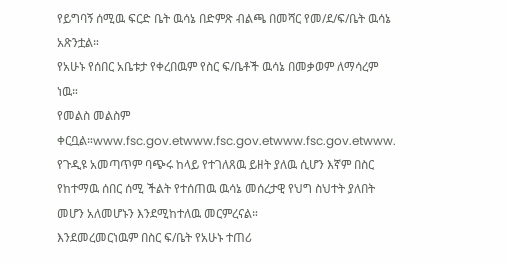የይግባኝ ሰሚዉ ፍርድ ቤት ዉሳኔ በድምጽ ብልጫ በመሻር የመ/ደ/ፍ/ቤት ዉሳኔ አጽንቷል።
የአሁኑ የሰበር አቤቱታ የቀረበዉም የስር ፍ/ቤቶች ዉሳኔ በመቃወም ለማሳረም ነዉ።
የመልስ መልስም ቀርቧል።www.fsc.gov.etwww.fsc.gov.etwww.fsc.gov.etwww.
የጉዲዩ አመጣጥም ባጭሩ ከላይ የተገለጸዉ ይዘት ያለዉ ሲሆን እኛም በስር የከተማዉ ሰበር ሰሚ ችልት የተሰጠዉ ዉሳኔ መሰረታዊ የህግ ስህተት ያለበት መሆን አለመሆኑን እንደሚከተለዉ መርምረናል።
እንደመረመርነዉም በስር ፍ/ቤት የአሁኑ ተጠሪ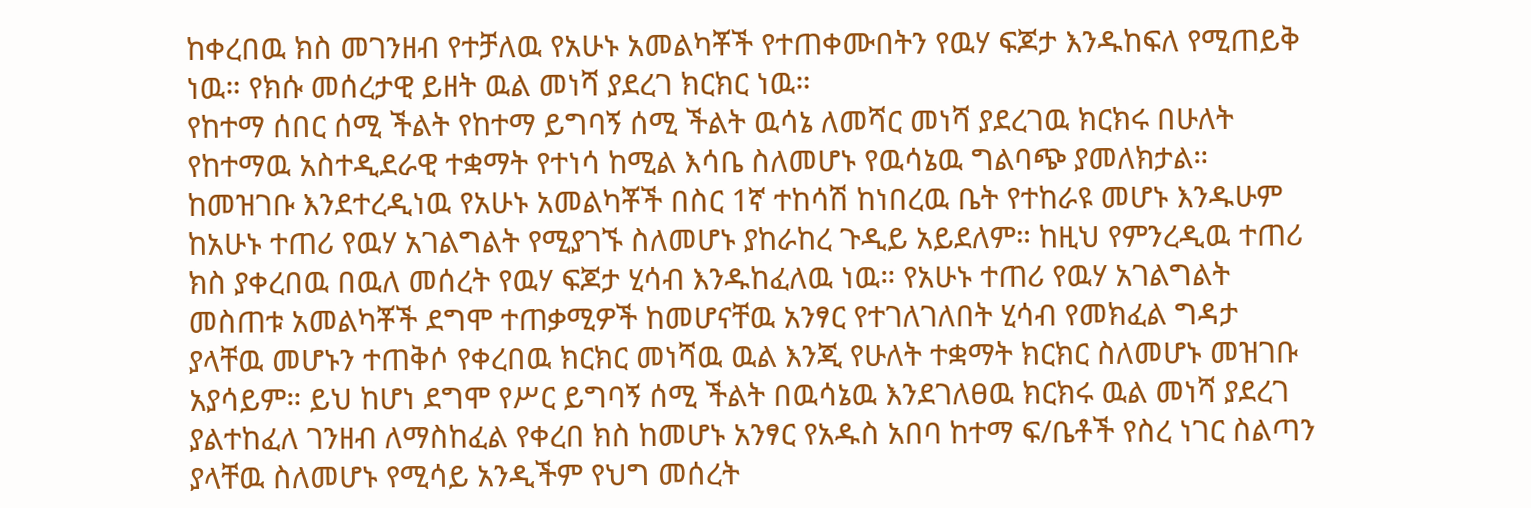ከቀረበዉ ክስ መገንዘብ የተቻለዉ የአሁኑ አመልካቾች የተጠቀሙበትን የዉሃ ፍጆታ እንዱከፍለ የሚጠይቅ ነዉ። የክሱ መሰረታዊ ይዘት ዉል መነሻ ያደረገ ክርክር ነዉ።
የከተማ ሰበር ሰሚ ችልት የከተማ ይግባኝ ሰሚ ችልት ዉሳኔ ለመሻር መነሻ ያደረገዉ ክርክሩ በሁለት የከተማዉ አስተዲደራዊ ተቋማት የተነሳ ከሚል እሳቤ ስለመሆኑ የዉሳኔዉ ግልባጭ ያመለክታል። ከመዝገቡ እንደተረዲነዉ የአሁኑ አመልካቾች በስር 1ኛ ተከሳሽ ከነበረዉ ቤት የተከራዩ መሆኑ እንዱሁም ከአሁኑ ተጠሪ የዉሃ አገልግልት የሚያገኙ ስለመሆኑ ያከራከረ ጉዲይ አይደለም። ከዚህ የምንረዲዉ ተጠሪ ክስ ያቀረበዉ በዉለ መሰረት የዉሃ ፍጆታ ሂሳብ እንዱከፈለዉ ነዉ። የአሁኑ ተጠሪ የዉሃ አገልግልት መስጠቱ አመልካቾች ደግሞ ተጠቃሚዎች ከመሆናቸዉ አንፃር የተገለገለበት ሂሳብ የመክፈል ግዳታ ያላቸዉ መሆኑን ተጠቅሶ የቀረበዉ ክርክር መነሻዉ ዉል እንጂ የሁለት ተቋማት ክርክር ስለመሆኑ መዝገቡ አያሳይም። ይህ ከሆነ ደግሞ የሥር ይግባኝ ሰሚ ችልት በዉሳኔዉ እንደገለፀዉ ክርክሩ ዉል መነሻ ያደረገ ያልተከፈለ ገንዘብ ለማስከፈል የቀረበ ክስ ከመሆኑ አንፃር የአዱስ አበባ ከተማ ፍ/ቤቶች የስረ ነገር ስልጣን ያላቸዉ ስለመሆኑ የሚሳይ አንዲችም የህግ መሰረት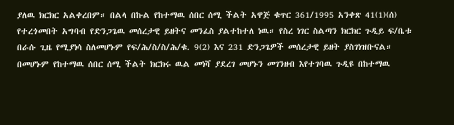ያለዉ ክርክር አልቀረበም። በልላ በኩል የከተማዉ ሰበር ሰሚ ችልት አዋጅ ቁጥር 361/1995 አንቀጽ 41(1)(ሰ) የተረጎመበት አግባብ የድንጋጌዉ መሰረታዊ ይዘትና መንፈስ ያልተከተለ ነዉ። የስረ ነገር ስልጣን ክርክር ጉዲይ ፍ/ቤቱ በራሱ ጊዜ የሚያነሳ ስለመሆኑም የፍ/ሕ/ስ/ስ/ሕ/ቁ. 9(2) እና 231 ድንጋጌዎች መሰረታዊ ይዘት ያስገነዝቡናል። በመሆኑም የከተማዉ ሰበር ሰሚ ችልት ክርክሩ ዉል መነሻ ያደረገ መሆኑን መገንዘብ እየተገባዉ ጉዲዩ በከተማዉ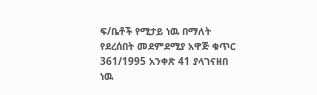ፍ/ቤቶች የሚታይ ነዉ በማለት የደረሰበት መደምደሚያ አዋጅ ቁጥር 361/1995 አንቀጽ 41 ያላገናዘበ ነዉ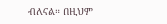ብለናል። በዚህም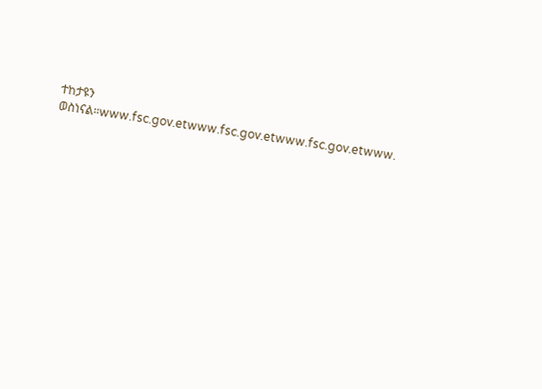ተከታዩን ወስነናል።www.fsc.gov.etwww.fsc.gov.etwww.fsc.gov.etwww.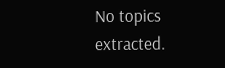No topics extracted.